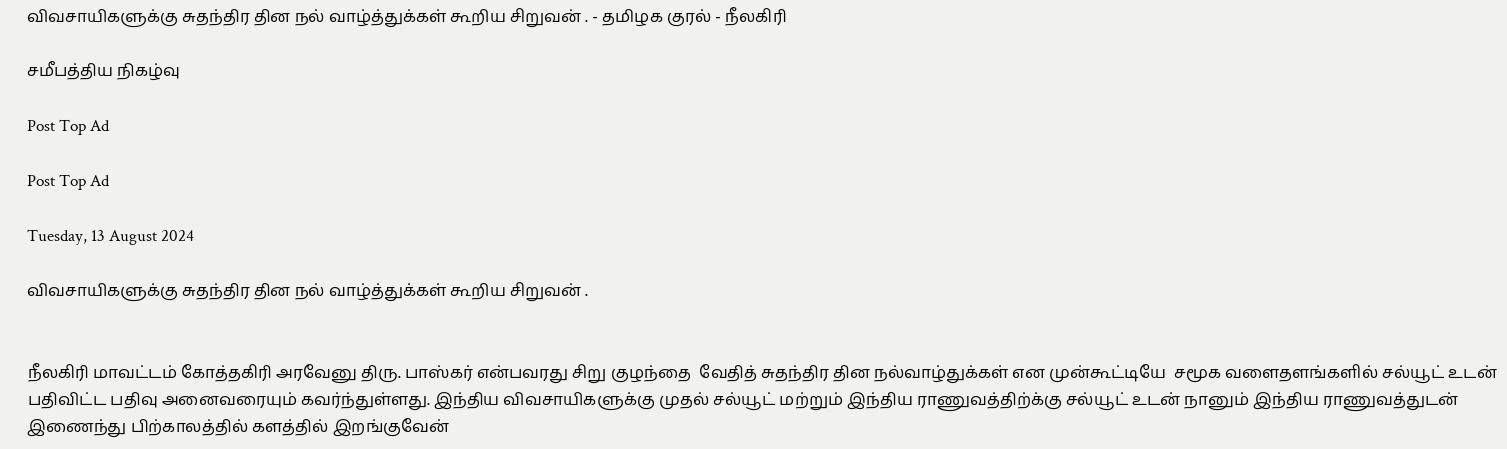விவசாயிகளுக்கு சுதந்திர தின நல் வாழ்த்துக்கள் கூறிய சிறுவன் . - தமிழக குரல் - நீலகிரி

சமீபத்திய நிகழ்வு

Post Top Ad

Post Top Ad

Tuesday, 13 August 2024

விவசாயிகளுக்கு சுதந்திர தின நல் வாழ்த்துக்கள் கூறிய சிறுவன் .


நீலகிரி மாவட்டம் கோத்தகிரி அரவேனு திரு. பாஸ்கர் என்பவரது சிறு குழந்தை  வேதித் சுதந்திர தின நல்வாழ்துக்கள் என முன்கூட்டியே  சமூக வளைதளங்களில் சல்யூட் உடன் பதிவிட்ட பதிவு அனைவரையும் கவர்ந்துள்ளது. இந்திய விவசாயிகளுக்கு முதல் சல்யூட் மற்றும் இந்திய ராணுவத்திற்க்கு சல்யூட் உடன் நானும் இந்திய ராணுவத்துடன் இணைந்து பிற்காலத்தில் களத்தில் இறங்குவேன்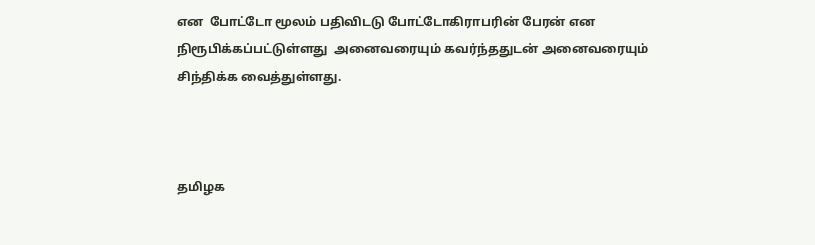என  போட்டோ மூலம் பதிவிடடு போட்டோகிராபரின் பேரன் என நிரூபிக்கப்பட்டுள்ளது  அனைவரையும் கவர்ந்ததுடன் அனைவரையும் சிந்திக்க வைத்துள்ளது.



தமிழக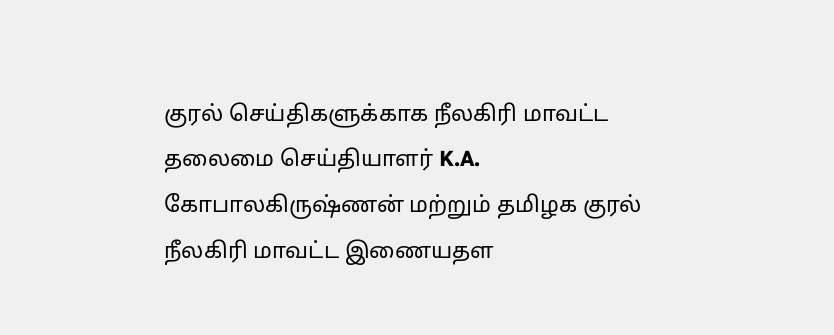குரல் செய்திகளுக்காக நீலகிரி மாவட்ட தலைமை செய்தியாளர் K.A. கோபாலகிருஷ்ணன் மற்றும் தமிழக குரல் நீலகிரி மாவட்ட இணையதள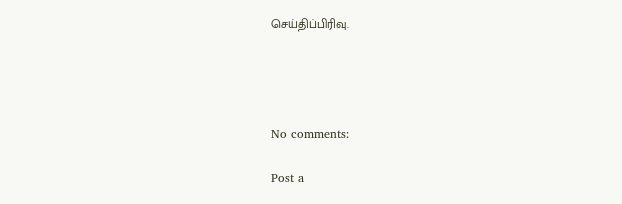செய்திப்பிரிவு.




No comments:

Post a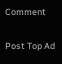Comment

Post Top Ad